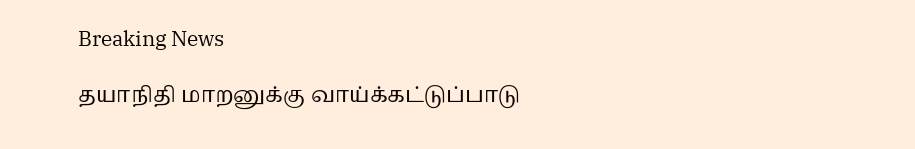Breaking News

தயாநிதி மாறனுக்கு வாய்க்கட்டுப்பாடு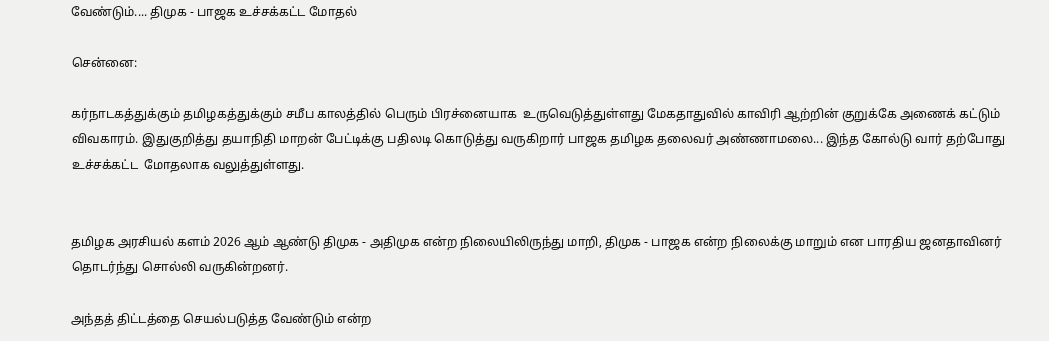வேண்டும்.... திமுக - பாஜக உச்சக்கட்ட மோதல்

சென்னை:

கர்நாடகத்துக்கும் தமிழகத்துக்கும் சமீப காலத்தில் பெரும் பிரச்னையாக  உருவெடுத்துள்ளது மேகதாதுவில் காவிரி ஆற்றின் குறுக்கே அணைக் கட்டும் விவகாரம். இதுகுறித்து தயாநிதி மாறன் பேட்டிக்கு பதிலடி கொடுத்து வருகிறார் பாஜக தமிழக தலைவர் அண்ணாமலை... இந்த கோல்டு வார் தற்போது உச்சக்கட்ட  மோதலாக வலுத்துள்ளது.


தமிழக அரசியல் களம் 2026 ஆம் ஆண்டு திமுக - அதிமுக என்ற நிலையிலிருந்து மாறி, திமுக - பாஜக என்ற நிலைக்கு மாறும் என பாரதிய ஜனதாவினர் தொடர்ந்து சொல்லி வருகின்றனர்.

அந்தத் திட்டத்தை செயல்படுத்த வேண்டும் என்ற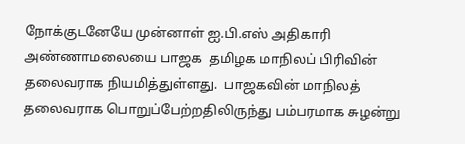நோக்குடனேயே முன்னாள் ஐ.பி.எஸ் அதிகாரி அண்ணாமலையை பாஜக  தமிழக மாநிலப் பிரிவின் தலைவராக நியமித்துள்ளது.  பாஜகவின் மாநிலத் தலைவராக பொறுப்பேற்றதிலிருந்து பம்பரமாக சுழன்று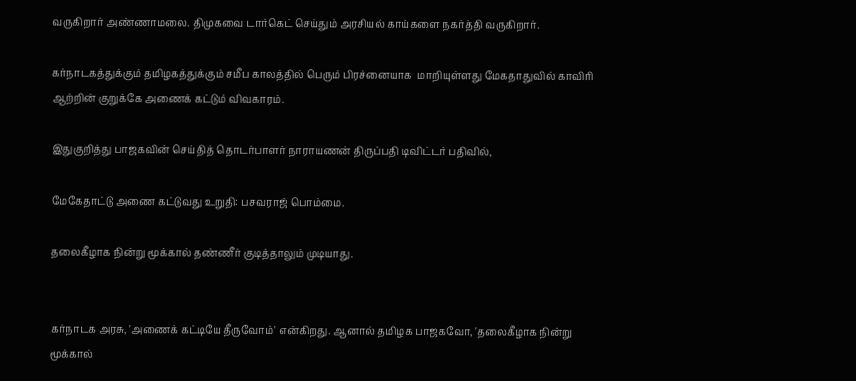வருகிறார் அண்ணாமலை. திமுகவை டார்கெட் செய்தும் அரசியல் காய்களை நகர்த்தி வருகிறார்.

கர்நாடகத்துக்கும் தமிழகத்துக்கும் சமீப காலத்தில் பெரும் பிரச்னையாக  மாறியுள்ளது மேகதாதுவில் காவிரி ஆற்றின் குறுக்கே அணைக் கட்டும் விவகாரம்.

இதுகுறித்து பாஜகவின் செய்தித் தொடர்பாளர் நாராயணன் திருப்பதி டிவிட்டர் பதிவில்,

மேகேதாட்டு அணை கட்டுவது உறுதி: பசவராஜ் பொம்மை.

தலைகீழாக நின்று மூக்கால் தண்ணீர் குடித்தாலும் முடியாது.


கர்நாடக அரசு, 'அணைக் கட்டியே தீருவோம்' என்கிறது. ஆனால் தமிழக பாஜகவோ, 'தலைகீழாக நின்று மூக்கால்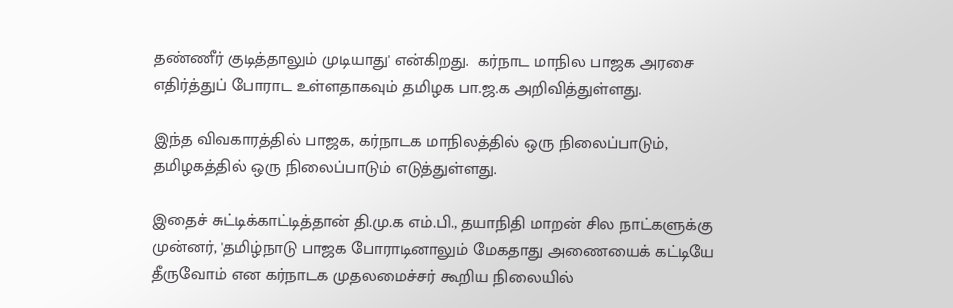தண்ணீர் குடித்தாலும் முடியாது' என்கிறது.  கர்நாட மாநில பாஜக அரசை எதிர்த்துப் போராட உள்ளதாகவும் தமிழக பா.ஜ.க அறிவித்துள்ளது.

இந்த விவகாரத்தில் பாஜக, கர்நாடக மாநிலத்தில் ஒரு நிலைப்பாடும், தமிழகத்தில் ஒரு நிலைப்பாடும் எடுத்துள்ளது.

இதைச் சுட்டிக்காட்டித்தான் தி.மு.க எம்.பி., தயாநிதி மாறன் சில நாட்களுக்கு முன்னர், 'தமிழ்நாடு பாஜக போராடினாலும் மேகதாது அணையைக் கட்டியே தீருவோம் என கர்நாடக முதலமைச்சர் கூறிய நிலையில்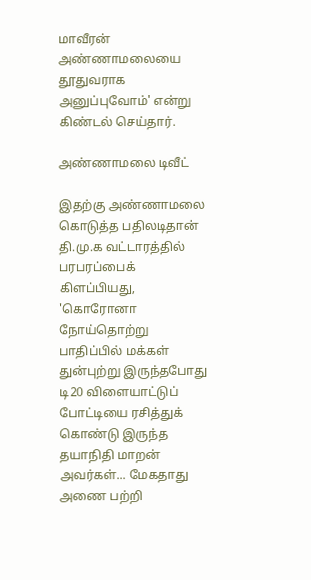மாவீரன் அண்ணாமலையை தூதுவராக அனுப்புவோம்' என்று கிண்டல் செய்தார்.

அண்ணாமலை டிவீட்

இதற்கு அண்ணாமலை கொடுத்த பதிலடிதான் தி.மு.க வட்டாரத்தில் பரபரப்பைக் கிளப்பியது, 'கொரோனா நோய்தொற்று பாதிப்பில் மக்கள் துன்புற்று இருந்தபோது டி20 விளையாட்டுப் போட்டியை ரசித்துக் கொண்டு இருந்த தயாநிதி மாறன் அவர்கள்... மேகதாது அணை பற்றி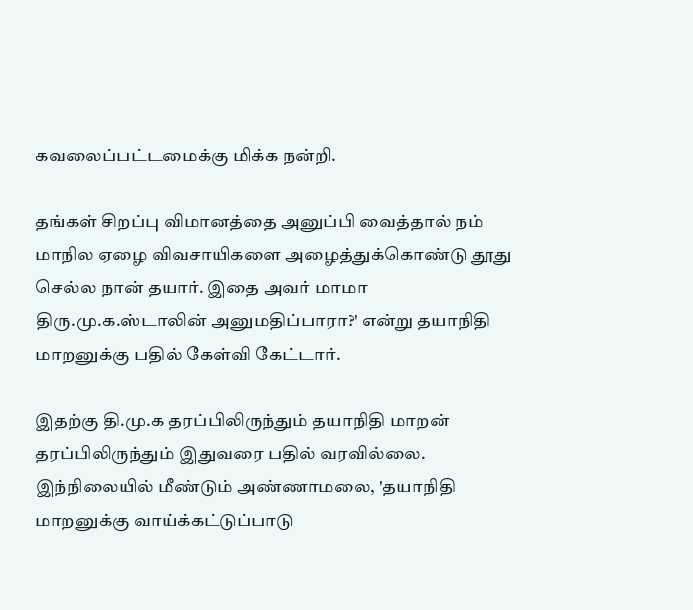கவலைப்பட்டமைக்கு மிக்க நன்றி.

தங்கள் சிறப்பு விமானத்தை அனுப்பி வைத்தால் நம் மாநில ஏழை விவசாயிகளை அழைத்துக்கொண்டு தூது செல்ல நான் தயார். இதை அவர் மாமா திரு.மு.க.ஸ்டாலின் அனுமதிப்பாரா?' என்று தயாநிதி மாறனுக்கு பதில் கேள்வி கேட்டார்.

இதற்கு தி.மு.க தரப்பிலிருந்தும் தயாநிதி மாறன் தரப்பிலிருந்தும் இதுவரை பதில் வரவில்லை. இந்நிலையில் மீண்டும் அண்ணாமலை, 'தயாநிதி மாறனுக்கு வாய்க்கட்டுப்பாடு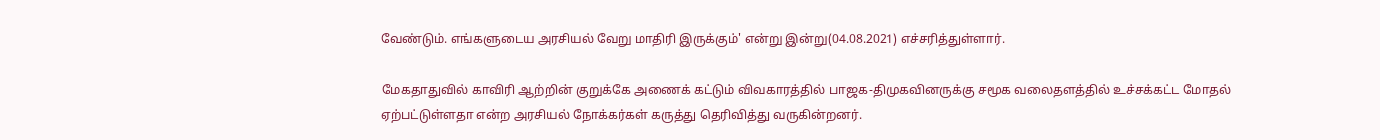வேண்டும். எங்களுடைய அரசியல் வேறு மாதிரி இருக்கும்' என்று இன்று(04.08.2021) எச்சரித்துள்ளார்.

மேகதாதுவில் காவிரி ஆற்றின் குறுக்கே அணைக் கட்டும் விவகாரத்தில் பாஜக-திமுகவினருக்கு சமூக வலைதளத்தில் உச்சக்கட்ட மோதல் ஏற்பட்டுள்ளதா என்ற அரசியல் நோக்கர்கள் கருத்து தெரிவித்து வருகின்றனர்.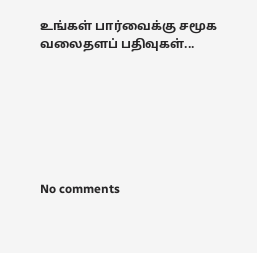உங்கள் பார்வைக்கு சமூக வலைதளப் பதிவுகள்...







No comments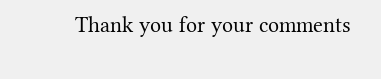Thank you for your comments